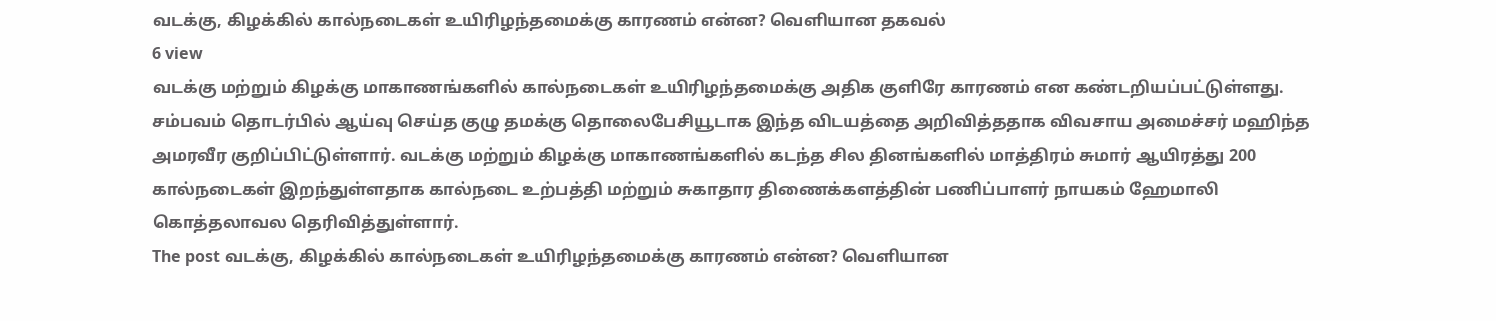வடக்கு, கிழக்கில் கால்நடைகள் உயிரிழந்தமைக்கு காரணம் என்ன? வெளியான தகவல்
6 view
வடக்கு மற்றும் கிழக்கு மாகாணங்களில் கால்நடைகள் உயிரிழந்தமைக்கு அதிக குளிரே காரணம் என கண்டறியப்பட்டுள்ளது. சம்பவம் தொடர்பில் ஆய்வு செய்த குழு தமக்கு தொலைபேசியூடாக இந்த விடயத்தை அறிவித்ததாக விவசாய அமைச்சர் மஹிந்த அமரவீர குறிப்பிட்டுள்ளார். வடக்கு மற்றும் கிழக்கு மாகாணங்களில் கடந்த சில தினங்களில் மாத்திரம் சுமார் ஆயிரத்து 200 கால்நடைகள் இறந்துள்ளதாக கால்நடை உற்பத்தி மற்றும் சுகாதார திணைக்களத்தின் பணிப்பாளர் நாயகம் ஹேமாலி கொத்தலாவல தெரிவித்துள்ளார்.
The post வடக்கு, கிழக்கில் கால்நடைகள் உயிரிழந்தமைக்கு காரணம் என்ன? வெளியான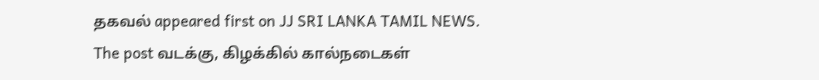தகவல் appeared first on JJ SRI LANKA TAMIL NEWS.
The post வடக்கு, கிழக்கில் கால்நடைகள்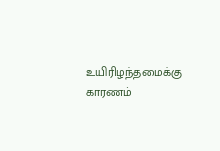உயிரிழந்தமைக்கு காரணம்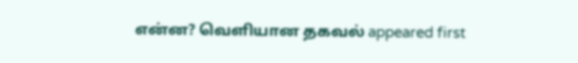என்ன? வெளியான தகவல் appeared first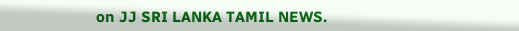on JJ SRI LANKA TAMIL NEWS.